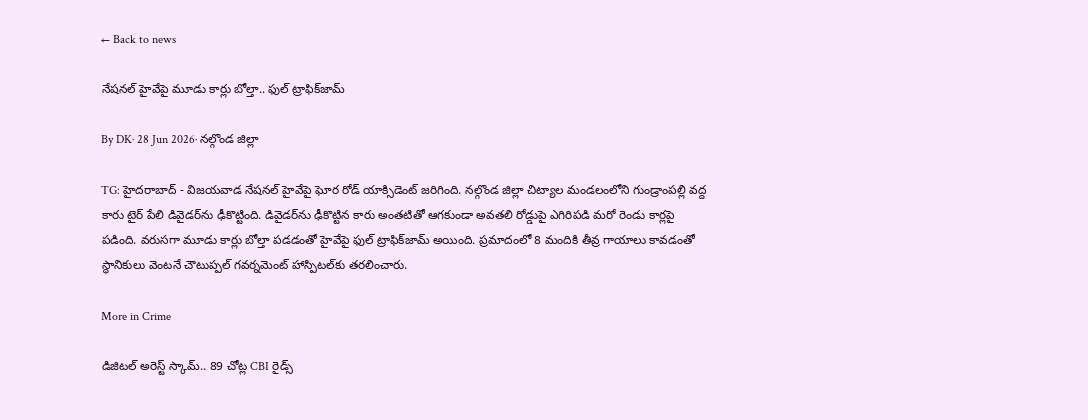← Back to news

నేషనల్ హైవేపై మూడు కార్లు బోల్తా.. ఫుల్ ట్రాఫిక్‌జామ్

By DK· 28 Jun 2026· నల్గొండ జిల్లా

TG: హైదరాబాద్ - విజయవాడ నేషనల్ హైవేపై ఘోర రోడ్ యాక్సిడెంట్ జరిగింది. నల్గొండ జిల్లా చిట్యాల మండలంలోని గుండ్రాంపల్లి వద్ద కారు టైర్ పేలి డివైడర్‌ను ఢీకొట్టింది. డివైడర్‌ను ఢీకొట్టిన కారు అంతటితో ఆగకుండా అవతలి రోడ్డుపై ఎగిరిపడి మరో రెండు కార్లపై పడింది. వరుసగా మూడు కార్లు బోల్తా పడడంతో హైవేపై ఫుల్ ట్రాఫిక్‌జామ్ అయింది. ప్రమాదంలో 8 మందికి తీవ్ర గాయాలు కావడంతో స్థానికులు వెంటనే చౌటుప్పల్ గవర్నమెంట్ హాస్పిటల్‌కు తరలించారు.

More in Crime

డిజిటల్ అరెస్ట్ స్కామ్.. 89 చోట్ల CBI రైడ్స్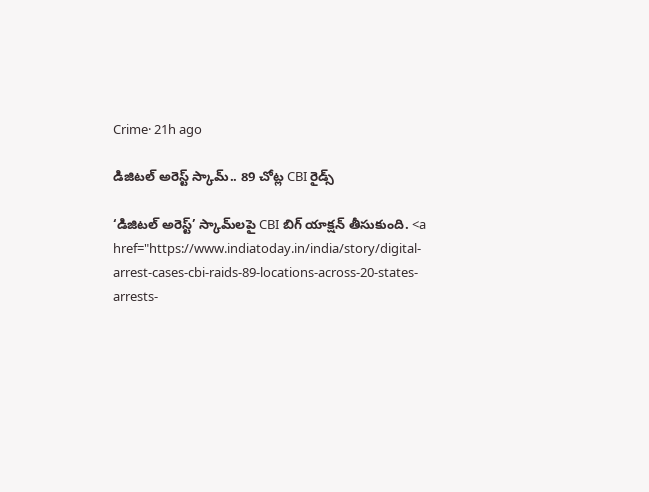Crime· 21h ago

డిజిటల్ అరెస్ట్ స్కామ్.. 89 చోట్ల CBI రైడ్స్

‘డిజిటల్ అరెస్ట్’ స్కామ్‌లపై CBI బిగ్ యాక్షన్ తీసుకుంది. <a href="https://www.indiatoday.in/india/story/digital-arrest-cases-cbi-raids-89-locations-across-20-states-arrests-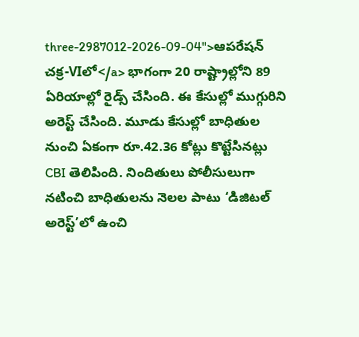three-2987012-2026-09-04">ఆపరేషన్ చక్ర-VIలో</a> భాగంగా 20 రాష్ట్రాల్లోని 89 ఏరియాల్లో రైడ్స్ చేసింది. ఈ కేసుల్లో ముగ్గురిని అరెస్ట్ చేసింది. మూడు కేసుల్లో బాధితుల నుంచి ఏకంగా రూ.42.36 కోట్లు కొట్టేసినట్లు CBI తెలిపింది. నిందితులు పోలీసులుగా నటించి బాధితులను నెలల పాటు ‘డిజిటల్ అరెస్ట్’లో ఉంచి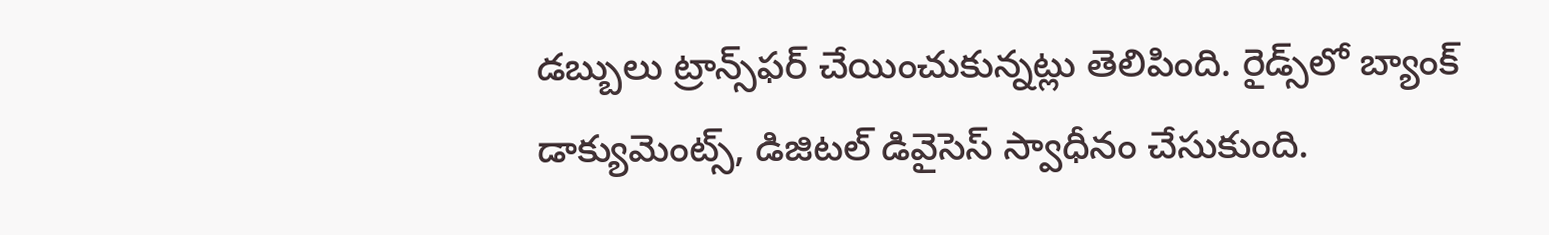డబ్బులు ట్రాన్స్‌ఫర్ చేయించుకున్నట్లు తెలిపింది. రైడ్స్‌లో బ్యాంక్ డాక్యుమెంట్స్, డిజిటల్ డివైసెస్ స్వాధీనం చేసుకుంది.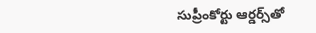సుప్రీంకోర్టు ఆర్డర్స్‌తో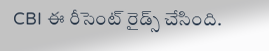CBI ఈ రీసెంట్ రైడ్స్ చేసింది.